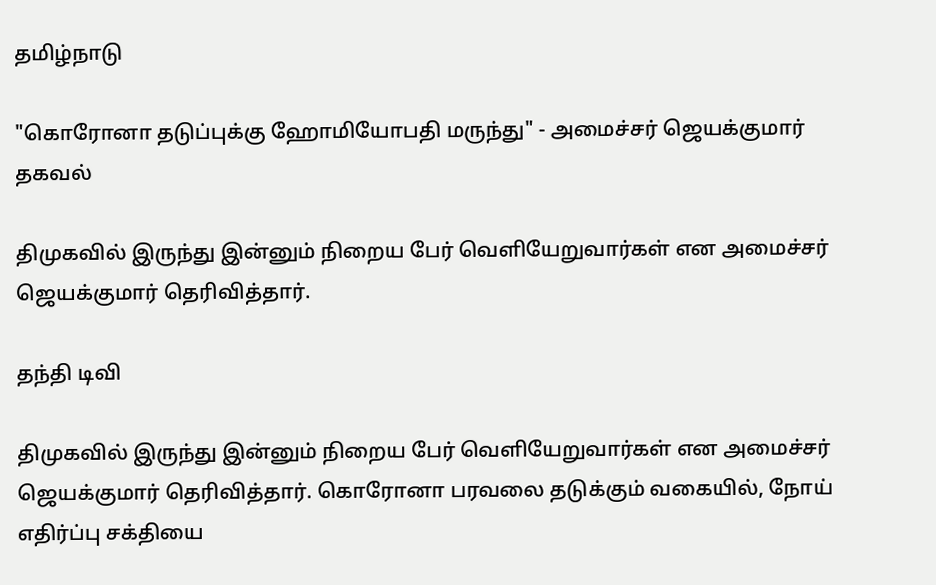தமிழ்நாடு

"கொரோனா தடுப்புக்கு ஹோமியோபதி மருந்து" - அமைச்சர் ஜெயக்குமார் தகவல்

திமுகவில் இருந்து இன்னும் நிறைய பேர் வெளியேறுவார்கள் என அமைச்சர் ஜெயக்குமார் தெரிவித்தார்.

தந்தி டிவி

திமுகவில் இருந்து இன்னும் நிறைய பேர் வெளியேறுவார்கள் என அமைச்சர் ஜெயக்குமார் தெரிவித்தார். கொரோனா பரவலை தடுக்கும் வகையில், நோய் எதிர்ப்பு சக்தியை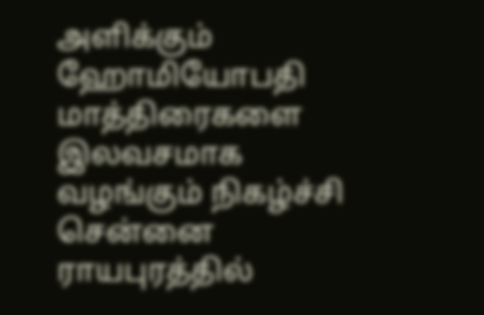அளிக்கும் ஹோமியோபதி மாத்திரைகளை இலவசமாக வழங்கும் நிகழ்ச்சி சென்னை ராயபுரத்தில்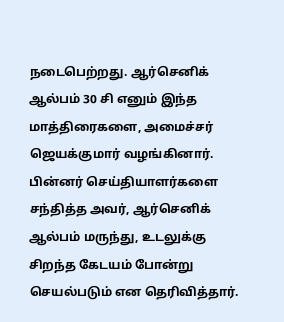நடைபெற்றது. ஆர்செனிக் ஆல்பம் 30 சி எனும் இந்த மாத்திரைகளை, அமைச்சர் ஜெயக்குமார் வழங்கினார். பின்னர் செய்தியாளர்களை சந்தித்த அவர், ஆர்செனிக் ஆல்பம் மருந்து, உடலுக்கு சிறந்த கேடயம் போன்று செயல்படும் என தெரிவித்தார்.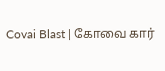Covai Blast | கோவை கார்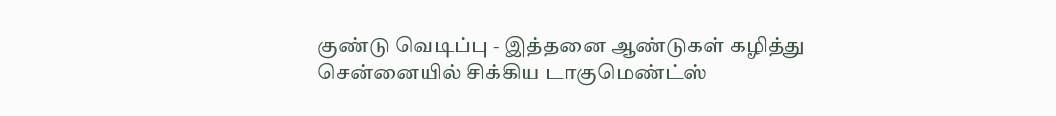குண்டு வெடிப்பு - இத்தனை ஆண்டுகள் கழித்து சென்னையில் சிக்கிய டாகுமெண்ட்ஸ்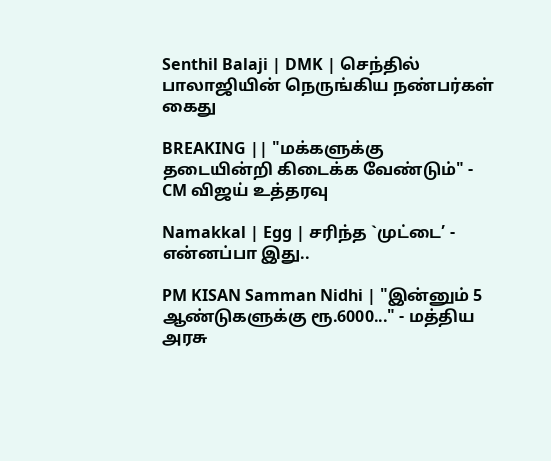Senthil Balaji | DMK | செந்தில் பாலாஜியின் நெருங்கிய நண்பர்கள் கைது

BREAKING || "மக்களுக்கு தடையின்றி கிடைக்க வேண்டும்" - CM விஜய் உத்தரவு

Namakkal | Egg | சரிந்த `முட்டை’ - என்னப்பா இது..

PM KISAN Samman Nidhi | "இன்னும் 5 ஆண்டுகளுக்கு ரூ.6000..." - மத்திய அரசு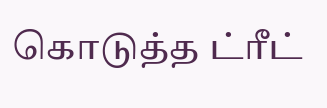கொடுத்த ட்ரீட்